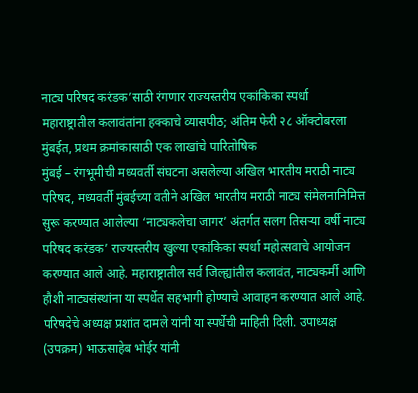नाट्य परिषद करंडक’साठी रंगणार राज्यस्तरीय एकांकिका स्पर्धा
महाराष्ट्रातील कलावंतांना हक्काचे व्यासपीठ; अंतिम फेरी २८ ऑक्टोबरला मुंबईत, प्रथम क्रमांकासाठी एक लाखांचे पारितोषिक
मुंबई – रंगभूमीची मध्यवर्ती संघटना असलेल्या अखिल भारतीय मराठी नाट्य परिषद, मध्यवर्ती मुंबईच्या वतीने अखिल भारतीय मराठी नाट्य संमेलनानिमित्त सुरू करण्यात आलेल्या ‘नाट्यकलेचा जागर’ अंतर्गत सलग तिसऱ्या वर्षी नाट्य परिषद करंडक’ राज्यस्तरीय खुल्या एकांकिका स्पर्धा महोत्सवाचे आयोजन करण्यात आले आहे. महाराष्ट्रातील सर्व जिल्ह्यांतील कलावंत, नाट्यकर्मी आणि हौशी नाट्यसंस्थांना या स्पर्धेत सहभागी होण्याचे आवाहन करण्यात आले आहे.
परिषदेचे अध्यक्ष प्रशांत दामले यांनी या स्पर्धेची माहिती दिली. उपाध्यक्ष (उपक्रम) भाऊसाहेब भोईर यांनी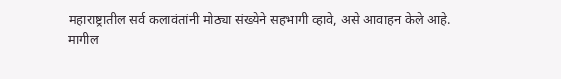महाराष्ट्रातील सर्व कलावंतांनी मोठ्या संख्येने सहभागी व्हावे, असे आवाहन केले आहे.
मागील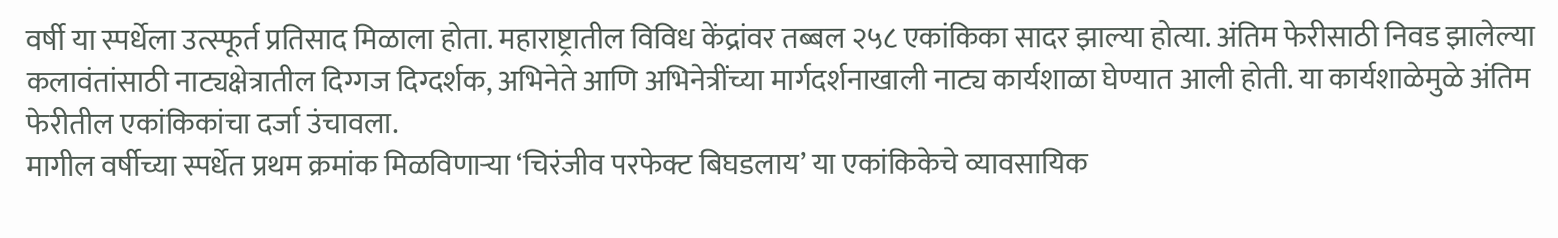वर्षी या स्पर्धेला उत्स्फूर्त प्रतिसाद मिळाला होता. महाराष्ट्रातील विविध केंद्रांवर तब्बल २५८ एकांकिका सादर झाल्या होत्या. अंतिम फेरीसाठी निवड झालेल्या कलावंतांसाठी नाट्यक्षेत्रातील दिग्गज दिग्दर्शक, अभिनेते आणि अभिनेत्रींच्या मार्गदर्शनाखाली नाट्य कार्यशाळा घेण्यात आली होती. या कार्यशाळेमुळे अंतिम फेरीतील एकांकिकांचा दर्जा उंचावला.
मागील वर्षीच्या स्पर्धेत प्रथम क्रमांक मिळविणाऱ्या ‘चिरंजीव परफेक्ट बिघडलाय’ या एकांकिकेचे व्यावसायिक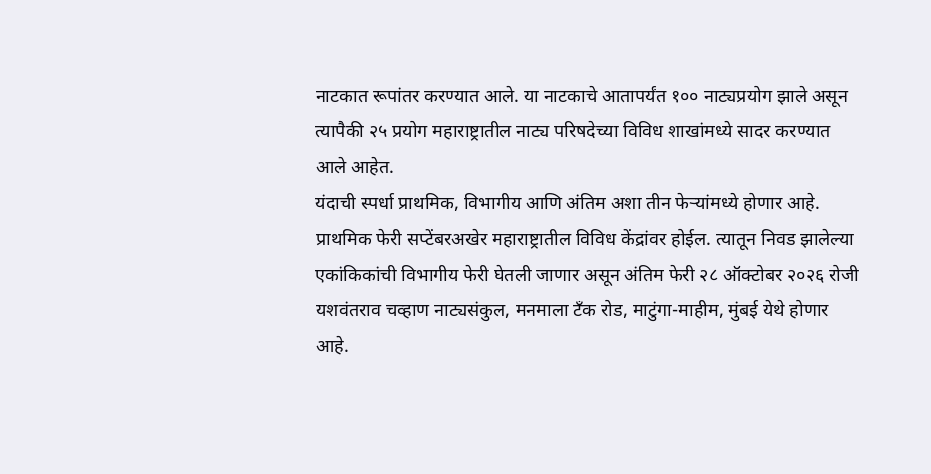नाटकात रूपांतर करण्यात आले. या नाटकाचे आतापर्यंत १०० नाट्यप्रयोग झाले असून त्यापैकी २५ प्रयोग महाराष्ट्रातील नाट्य परिषदेच्या विविध शाखांमध्ये सादर करण्यात आले आहेत.
यंदाची स्पर्धा प्राथमिक, विभागीय आणि अंतिम अशा तीन फेऱ्यांमध्ये होणार आहे. प्राथमिक फेरी सप्टेंबरअखेर महाराष्ट्रातील विविध केंद्रांवर होईल. त्यातून निवड झालेल्या एकांकिकांची विभागीय फेरी घेतली जाणार असून अंतिम फेरी २८ ऑक्टोबर २०२६ रोजी यशवंतराव चव्हाण नाट्यसंकुल, मनमाला टँक रोड, माटुंगा-माहीम, मुंबई येथे होणार आहे.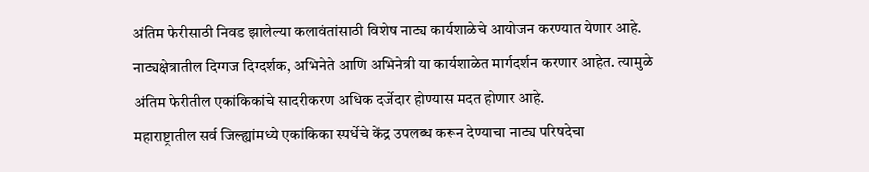अंतिम फेरीसाठी निवड झालेल्या कलावंतांसाठी विशेष नाट्य कार्यशाळेचे आयोजन करण्यात येणार आहे. नाट्यक्षेत्रातील दिग्गज दिग्दर्शक, अभिनेते आणि अभिनेत्री या कार्यशाळेत मार्गदर्शन करणार आहेत. त्यामुळे अंतिम फेरीतील एकांकिकांचे सादरीकरण अधिक दर्जेदार होण्यास मदत होणार आहे.
महाराष्ट्रातील सर्व जिल्ह्यांमध्ये एकांकिका स्पर्धेचे केंद्र उपलब्ध करून देण्याचा नाट्य परिषदेचा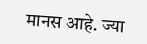मानस आहे. ज्या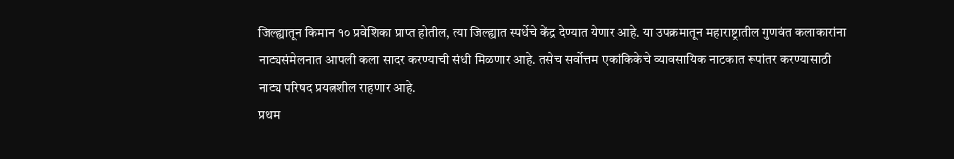जिल्ह्यातून किमान १० प्रवेशिका प्राप्त होतील, त्या जिल्ह्यात स्पर्धेचे केंद्र देण्यात येणार आहे. या उपक्रमातून महाराष्ट्रातील गुणवंत कलाकारांना नाट्यसंमेलनात आपली कला सादर करण्याची संधी मिळणार आहे. तसेच सर्वोत्तम एकांकिकेचे व्यावसायिक नाटकात रूपांतर करण्यासाठी नाट्य परिषद प्रयत्नशील राहणार आहे.
प्रथम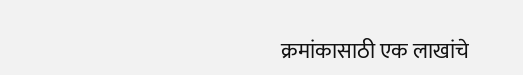क्रमांकासाठी एक लाखांचे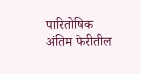पारितोषिक
अंतिम फेरीतील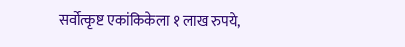सर्वोत्कृष्ट एकांकिकेला १ लाख रुपये,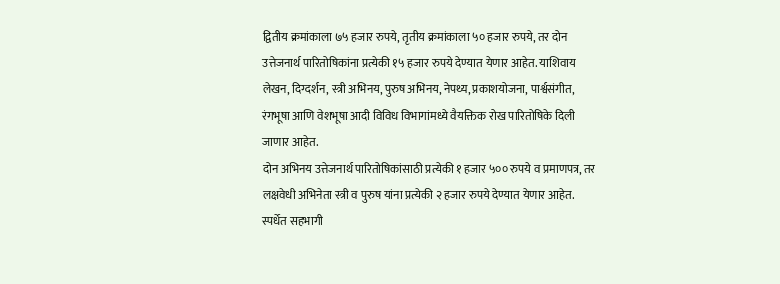द्वितीय क्रमांकाला ७५ हजार रुपये, तृतीय क्रमांकाला ५० हजार रुपये, तर दोन उत्तेजनार्थ पारितोषिकांना प्रत्येकी १५ हजार रुपये देण्यात येणार आहेत. याशिवाय लेखन, दिग्दर्शन, स्त्री अभिनय, पुरुष अभिनय, नेपथ्य, प्रकाशयोजना, पार्श्वसंगीत, रंगभूषा आणि वेशभूषा आदी विविध विभागांमध्ये वैयक्तिक रोख पारितोषिके दिली जाणार आहेत.
दोन अभिनय उत्तेजनार्थ पारितोषिकांसाठी प्रत्येकी १ हजार ५०० रुपये व प्रमाणपत्र, तर लक्षवेधी अभिनेता स्त्री व पुरुष यांना प्रत्येकी २ हजार रुपये देण्यात येणार आहेत. स्पर्धेत सहभागी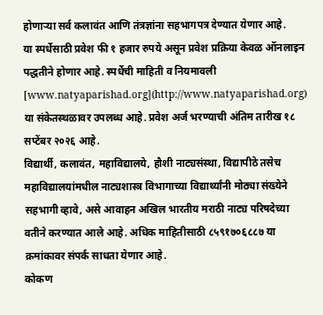होणाऱ्या सर्व कलावंत आणि तंत्रज्ञांना सहभागपत्र देण्यात येणार आहे.
या स्पर्धेसाठी प्रवेश फी १ हजार रुपये असून प्रवेश प्रक्रिया केवळ ऑनलाइन पद्धतीने होणार आहे. स्पर्धेची माहिती व नियमावली [www.natyaparishad.org](http://www.natyaparishad.org) या संकेतस्थळावर उपलब्ध आहे. प्रवेश अर्ज भरण्याची अंतिम तारीख १८ सप्टेंबर २०२६ आहे.
विद्यार्थी, कलावंत, महाविद्यालये, हौशी नाट्यसंस्था, विद्यापीठे तसेच महाविद्यालयांमधील नाट्यशास्त्र विभागाच्या विद्यार्थ्यांनी मोठ्या संख्येने सहभागी व्हावे, असे आवाहन अखिल भारतीय मराठी नाट्य परिषदेच्या वतीने करण्यात आले आहे. अधिक माहितीसाठी ८५९१७०६८८७ या क्रमांकावर संपर्क साधता येणार आहे.
कोकण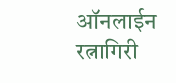ऑनलाईन रत्नागिरी